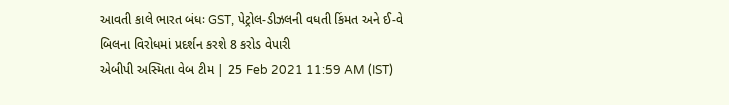આવતી કાલે ભારત બંધઃ GST, પેટ્રોલ-ડીઝલની વધતી કિંમત અને ઈ-વે બિલના વિરોધમાં પ્રદર્શન કરશે 8 કરોડ વેપારી
એબીપી અસ્મિતા વેબ ટીમ | 25 Feb 2021 11:59 AM (IST)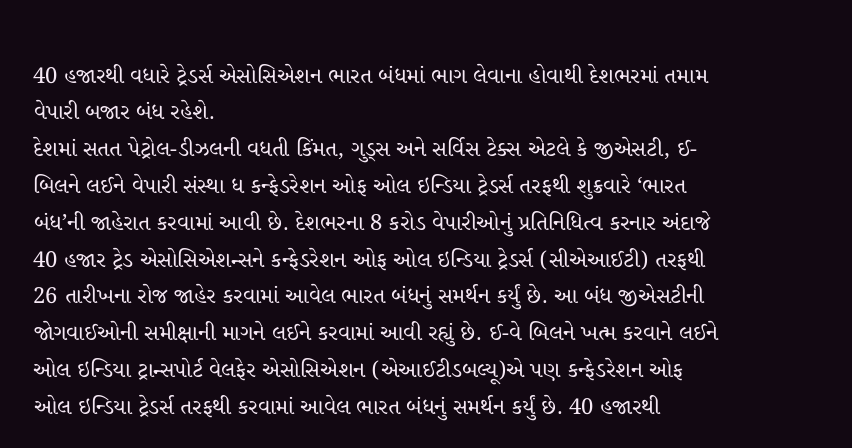40 હજારથી વધારે ટ્રેડર્સ એસોસિએશન ભારત બંધમાં ભાગ લેવાના હોવાથી દેશભરમાં તમામ વેપારી બજાર બંધ રહેશે.
દેશમાં સતત પેટ્રોલ-ડીઝલની વધતી કિંમત, ગુડ્સ અને સર્વિસ ટેક્સ એટલે કે જીએસટી, ઈ-બિલને લઈને વેપારી સંસ્થા ધ કન્ફેડરેશન ઓફ ઓલ ઇન્ડિયા ટ્રેડર્સ તરફથી શુક્રવારે ‘ભારત બંધ’ની જાહેરાત કરવામાં આવી છે. દેશભરના 8 કરોડ વેપારીઓનું પ્રતિનિધિત્વ કરનાર અંદાજે 40 હજાર ટ્રેડ એસોસિએશન્સને કન્ફેડરેશન ઓફ ઓલ ઇન્ડિયા ટ્રેડર્સ (સીએઆઈટી) તરફથી 26 તારીખના રોજ જાહેર કરવામાં આવેલ ભારત બંધનું સમર્થન કર્યું છે. આ બંધ જીએસટીની જોગવાઈઓની સમીક્ષાની માગને લઈને કરવામાં આવી રહ્યું છે. ઈ-વે બિલને ખત્મ કરવાને લઈને ઓલ ઇન્ડિયા ટ્રાન્સપોર્ટ વેલફેર એસોસિએશન (એઆઈટીડબલ્યૂ)એ પણ કન્ફેડરેશન ઓફ ઓલ ઇન્ડિયા ટ્રેડર્સ તરફથી કરવામાં આવેલ ભારત બંધનું સમર્થન કર્યું છે. 40 હજારથી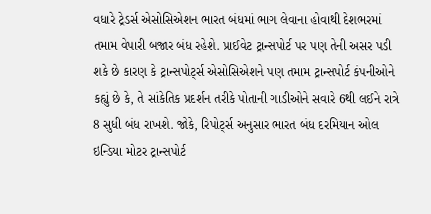વધારે ટ્રેડર્સ એસોસિએશન ભારત બંધમાં ભાગ લેવાના હોવાથી દેશભરમાં તમામ વેપારી બજાર બંધ રહેશે. પ્રાઈવેટ ટ્રાન્સપોર્ટ પર પણ તેની અસર પડી શકે છે કારણ કે ટ્રાન્સપોર્ટ્સ એસોસિએશને પણ તમામ ટ્રાન્સપોર્ટ કંપનીઓને કહ્યું છે કે, તે સાંકેતિક પ્રદર્શન તરીકે પોતાની ગાડીઓને સવારે 6થી લઈને રાત્રે 8 સુધી બંધ રાખશે. જોકે, રિપોર્ટ્સ અનુસાર ભારત બંધ દરમિયાન ઓલ ઇન્ડિયા મોટર ટ્રાન્સપોર્ટ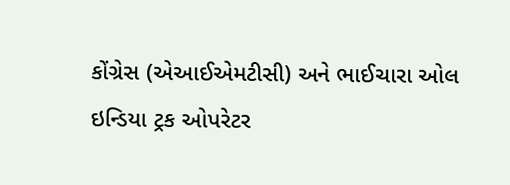કોંગ્રેસ (એઆઈએમટીસી) અને ભાઈચારા ઓલ ઇન્ડિયા ટ્રક ઓપરેટર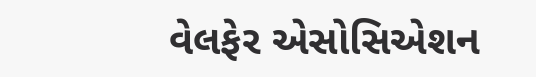વેલફેર એસોસિએશન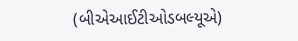(બીએઆઈટીઓડબલ્યૂએ)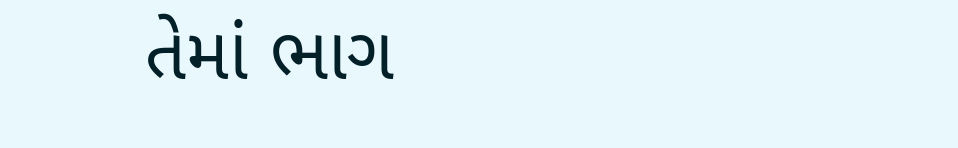તેમાં ભાગ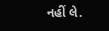નહીં લે.